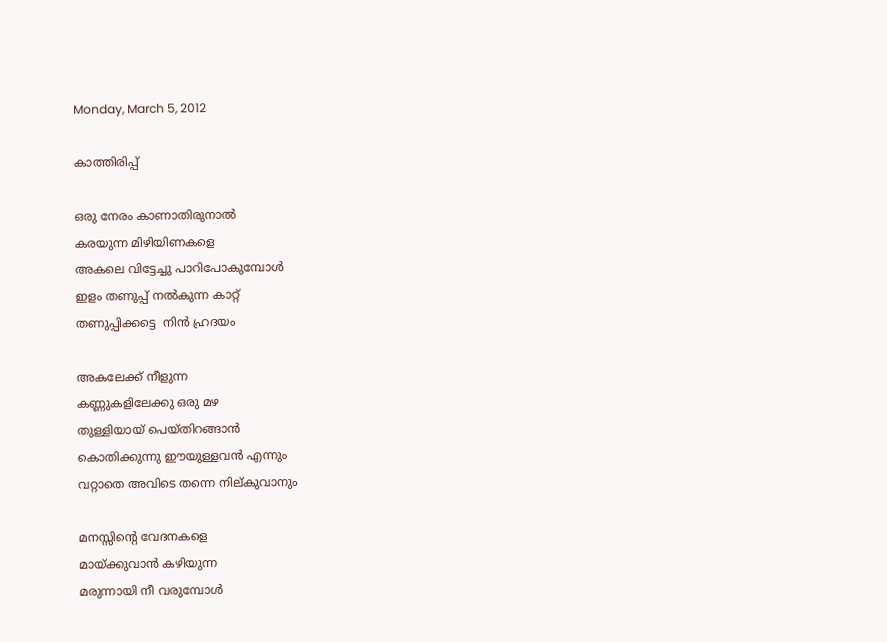Monday, March 5, 2012

കാത്തിരിപ്പ്‌

ഒരു നേരം കാണാതിരുനാല്‍
കരയുന്ന മിഴിയിണകളെ
അകലെ വിട്ടേച്ചു പാറിപോകുമ്പോള്‍
ഇളം തണുപ്പ് നല്‍കുന്ന കാറ്റ്
തണുപ്പിക്കട്ടെ  നിന്‍ ഹ്രദയം

അകലേക്ക്‌ നീളുന്ന
കണ്ണുകളിലേക്കു ഒരു മഴ
തുള്ളിയായ് പെയ്തിറങ്ങാന്‍
കൊതിക്കുന്നു ഈയുള്ളവന്‍ എന്നും
വറ്റാതെ അവിടെ തന്നെ നില്കുവാനും

മനസ്സിന്റെ വേദനകളെ
മായ്ക്കുവാന്‍ കഴിയുന്ന
മരുന്നായി നീ വരുമ്പോള്‍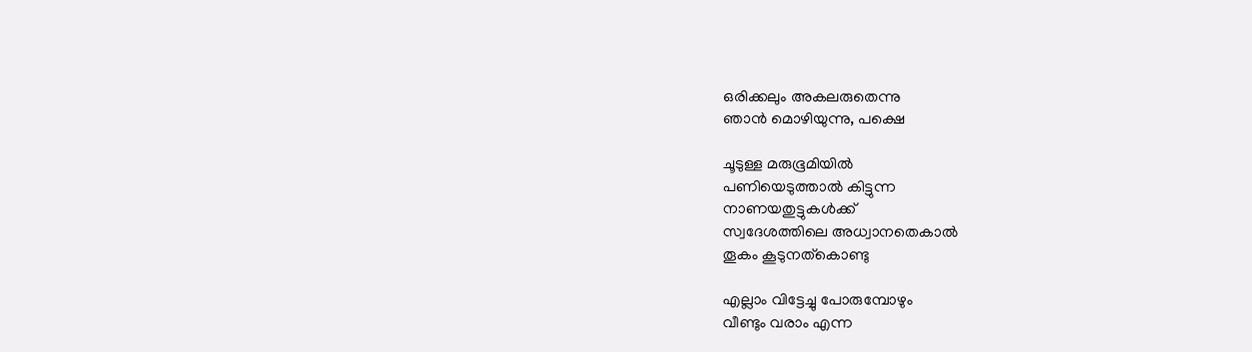ഒരിക്കലും അകലരുതെന്നു
ഞാന്‍ മൊഴിയുന്നു, പക്ഷെ

ചൂടുള്ള മരുഭൂമിയില്‍
പണിയെടുത്താല്‍ കിട്ടുന്ന
നാണയതുട്ടുകള്‍ക്ക്
സ്വദേശത്തിലെ അധ്വാനതെകാല്‍
തൂകം കൂടുനത്കൊണ്ടു

എല്ലാം വിട്ടേച്ചു പോരുമ്പോഴും
വീണ്ടും വരാം എന്ന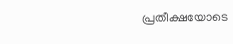പ്രതീക്ഷയോടെ